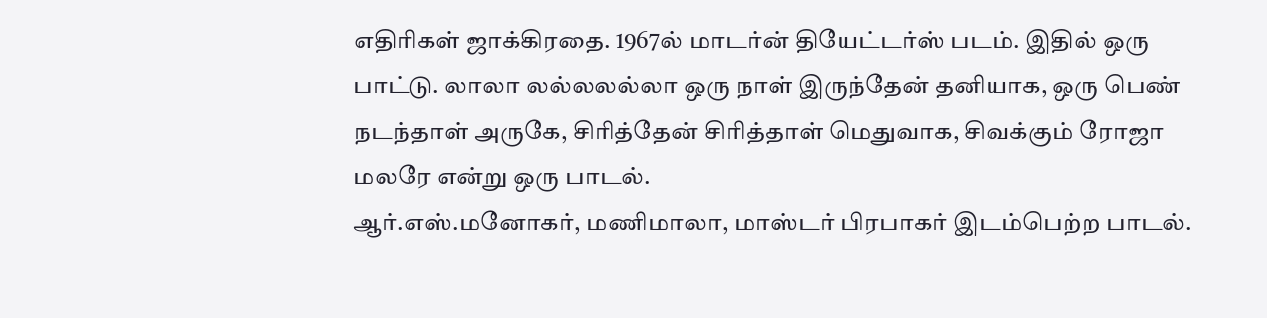எதிரிகள் ஜாக்கிரதை. 1967ல் மாடர்ன் தியேட்டர்ஸ் படம். இதில் ஒரு பாட்டு. லாலா லல்லலல்லா ஒரு நாள் இருந்தேன் தனியாக, ஒரு பெண் நடந்தாள் அருகே, சிரித்தேன் சிரித்தாள் மெதுவாக, சிவக்கும் ரோஜா மலரே என்று ஒரு பாடல்.
ஆர்.எஸ்.மனோகர், மணிமாலா, மாஸ்டர் பிரபாகர் இடம்பெற்ற பாடல்.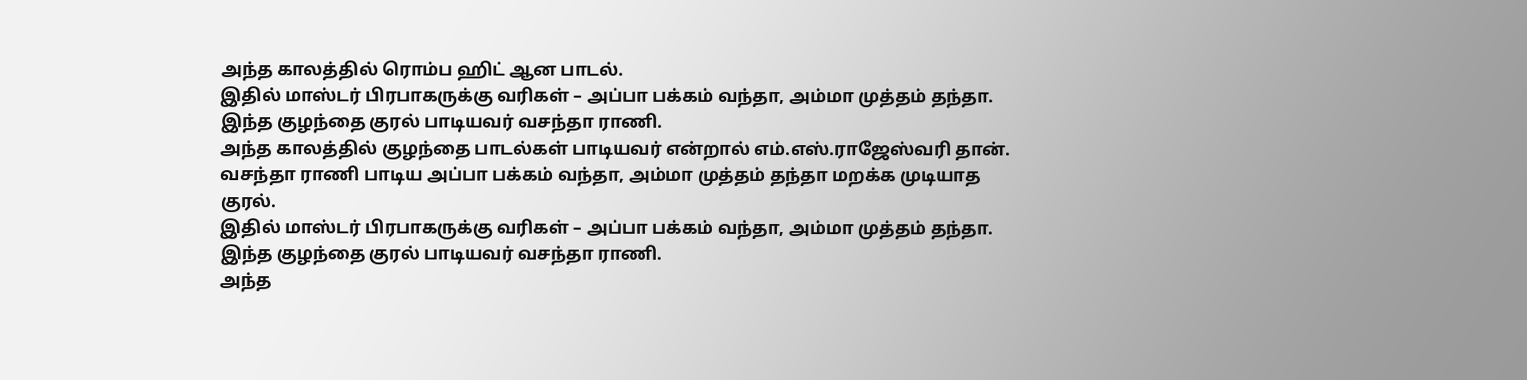அந்த காலத்தில் ரொம்ப ஹிட் ஆன பாடல்.
இதில் மாஸ்டர் பிரபாகருக்கு வரிகள் – அப்பா பக்கம் வந்தா, அம்மா முத்தம் தந்தா.
இந்த குழந்தை குரல் பாடியவர் வசந்தா ராணி.
அந்த காலத்தில் குழந்தை பாடல்கள் பாடியவர் என்றால் எம்.எஸ்.ராஜேஸ்வரி தான்.
வசந்தா ராணி பாடிய அப்பா பக்கம் வந்தா, அம்மா முத்தம் தந்தா மறக்க முடியாத குரல்.
இதில் மாஸ்டர் பிரபாகருக்கு வரிகள் – அப்பா பக்கம் வந்தா, அம்மா முத்தம் தந்தா.
இந்த குழந்தை குரல் பாடியவர் வசந்தா ராணி.
அந்த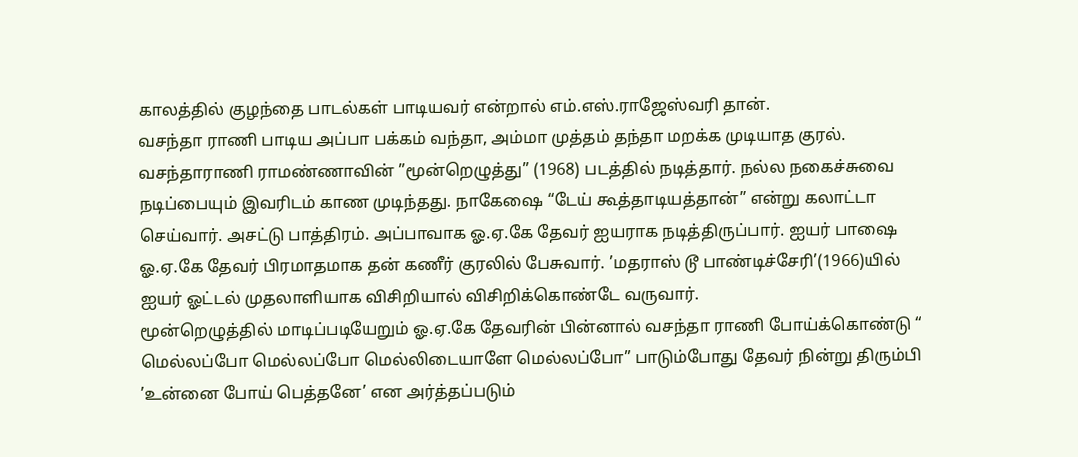காலத்தில் குழந்தை பாடல்கள் பாடியவர் என்றால் எம்.எஸ்.ராஜேஸ்வரி தான்.
வசந்தா ராணி பாடிய அப்பா பக்கம் வந்தா, அம்மா முத்தம் தந்தா மறக்க முடியாத குரல்.
வசந்தாராணி ராமண்ணாவின் ”மூன்றெழுத்து” (1968) படத்தில் நடித்தார். நல்ல நகைச்சுவை நடிப்பையும் இவரிடம் காண முடிந்தது. நாகேஷை “டேய் கூத்தாடியத்தான்” என்று கலாட்டா செய்வார். அசட்டு பாத்திரம். அப்பாவாக ஓ.ஏ.கே தேவர் ஐயராக நடித்திருப்பார். ஐயர் பாஷை ஓ.ஏ.கே தேவர் பிரமாதமாக தன் கணீர் குரலில் பேசுவார். ’மதராஸ் டூ பாண்டிச்சேரி’(1966)யில் ஐயர் ஓட்டல் முதலாளியாக விசிறியால் விசிறிக்கொண்டே வருவார்.
மூன்றெழுத்தில் மாடிப்படியேறும் ஓ.ஏ.கே தேவரின் பின்னால் வசந்தா ராணி போய்க்கொண்டு “ மெல்லப்போ மெல்லப்போ மெல்லிடையாளே மெல்லப்போ” பாடும்போது தேவர் நின்று திரும்பி ’உன்னை போய் பெத்தனே’ என அர்த்தப்படும்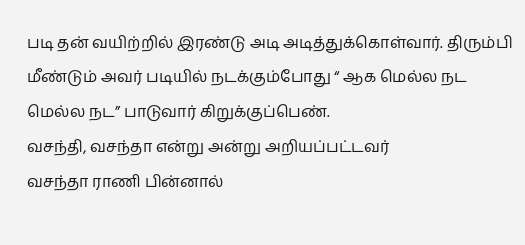படி தன் வயிற்றில் இரண்டு அடி அடித்துக்கொள்வார். திரும்பி மீண்டும் அவர் படியில் நடக்கும்போது “ ஆக மெல்ல நட மெல்ல நட” பாடுவார் கிறுக்குப்பெண்.
வசந்தி, வசந்தா என்று அன்று அறியப்பட்டவர்
வசந்தா ராணி பின்னால்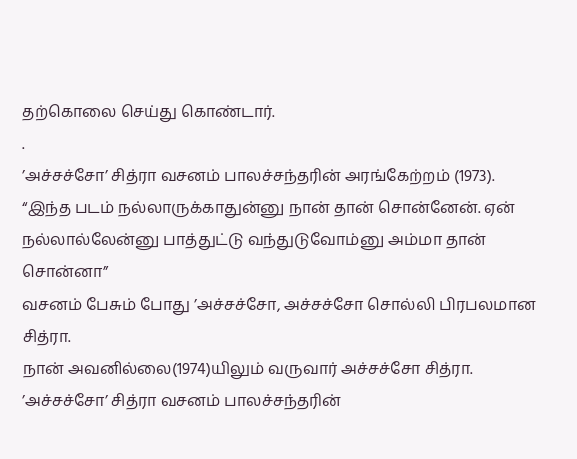தற்கொலை செய்து கொண்டார்.
.
’அச்சச்சோ’ சித்ரா வசனம் பாலச்சந்தரின் அரங்கேற்றம் (1973).
“இந்த படம் நல்லாருக்காதுன்னு நான் தான் சொன்னேன். ஏன் நல்லால்லேன்னு பாத்துட்டு வந்துடுவோம்னு அம்மா தான் சொன்னா”
வசனம் பேசும் போது ’அச்சச்சோ, அச்சச்சோ சொல்லி பிரபலமான சித்ரா.
நான் அவனில்லை(1974)யிலும் வருவார் அச்சச்சோ சித்ரா.
’அச்சச்சோ’ சித்ரா வசனம் பாலச்சந்தரின்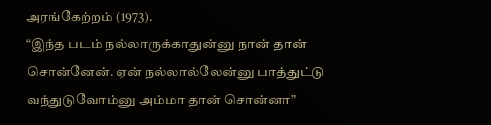அரங்கேற்றம் (1973).
“இந்த படம் நல்லாருக்காதுன்னு நான் தான் சொன்னேன். ஏன் நல்லால்லேன்னு பாத்துட்டு வந்துடுவோம்னு அம்மா தான் சொன்னா”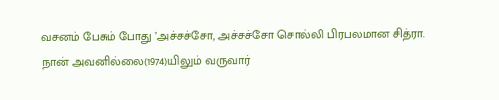வசனம் பேசும் போது ’அச்சச்சோ, அச்சச்சோ சொல்லி பிரபலமான சித்ரா.
நான் அவனில்லை(1974)யிலும் வருவார்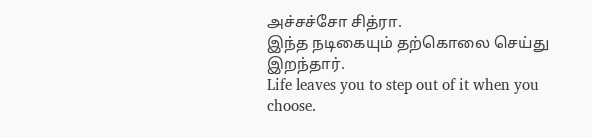அச்சச்சோ சித்ரா.
இந்த நடிகையும் தற்கொலை செய்து இறந்தார்.
Life leaves you to step out of it when you choose.